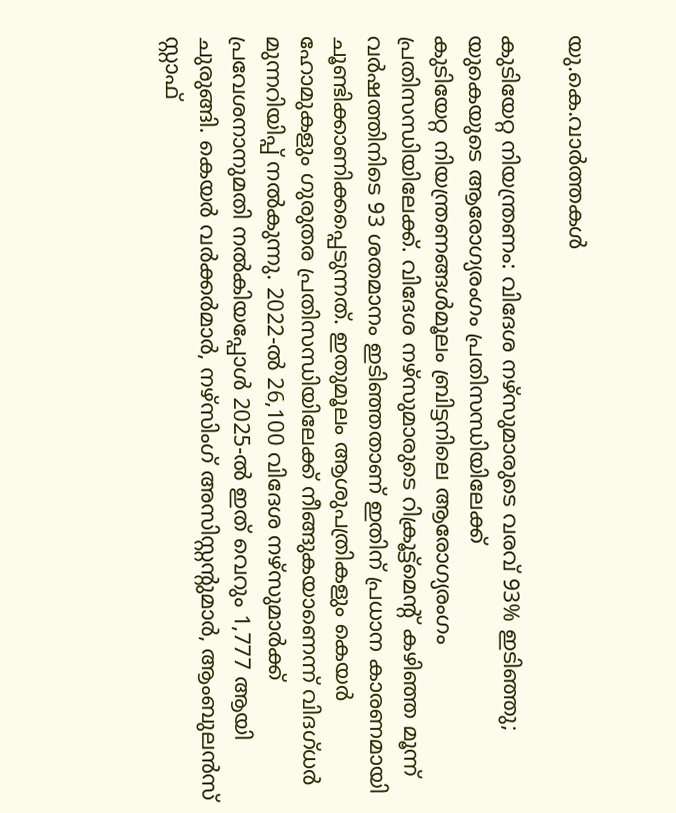യു.കെ.വാര്‍ത്തകള്‍

കുടിയേറ്റ നിയന്ത്രണം: വിദേശ നഴ്സുമാരുടെ വരവ് 93% ഇടിഞ്ഞു; യുകെയുടെ ആരോഗ്യരംഗം പ്രതിസന്ധിയിലേക്ക്
കുടിയേറ്റ നിയന്ത്രണങ്ങള്‍മൂലം ബ്രിട്ടനിലെ ആരോഗ്യരംഗം പ്രതിസന്ധിയിലേക്ക്. വിദേശ നഴ്സുമാരുടെ റിക്രൂട്ട്മെന്റ് കഴിഞ്ഞ മൂന്ന് വര്‍ഷത്തിനിടെ 93 ശതമാനം ഇടിഞ്ഞതാണ് ഇതിന് പ്രധാന കാരണമായി ചൂണ്ടിക്കാണിക്കപ്പെടുന്നത്. ഇതുമൂലം ആശുപത്രികളും കെയര്‍ ഹോമുകളും ഗുരുതര പ്രതിസന്ധിയിലേക്ക് നീങ്ങുകയാണെന്ന് വിദഗ്ധര്‍ മുന്നറിയിപ്പ് നല്‍കുന്നു. 2022-ല്‍ 26,100 വിദേശ നഴ്സുമാര്‍ക്ക് പ്രവേശനാനുമതി നല്‍കിയപ്പോള്‍ 2025-ല്‍ ഇത് വെറും 1,777 ആയി ചുരുങ്ങി. കെയര്‍ വര്‍ക്കര്‍മാര്‍, നഴ്സിംഗ് അസിസ്റ്റന്റുമാര്‍, ആംബുലന്‍സ് സ്റ്റാഫ്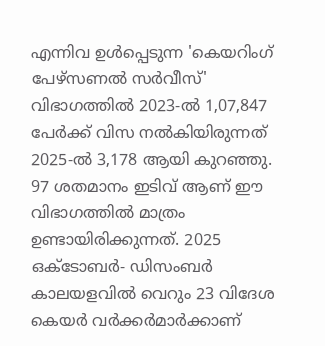എന്നിവ ഉള്‍പ്പെടുന്ന 'കെയറിംഗ് പേഴ്സണല്‍ സര്‍വീസ്' വിഭാഗത്തില്‍ 2023-ല്‍ 1,07,847 പേര്‍ക്ക് വിസ നല്‍കിയിരുന്നത് 2025-ല്‍ 3,178 ആയി കുറഞ്ഞു. 97 ശതമാനം ഇടിവ് ആണ് ഈ വിഭാഗത്തില്‍ മാത്രം ഉണ്ടായിരിക്കുന്നത്. 2025 ഒക്ടോബര്‍- ഡിസംബര്‍ കാലയളവില്‍ വെറും 23 വിദേശ കെയര്‍ വര്‍ക്കര്‍മാര്‍ക്കാണ്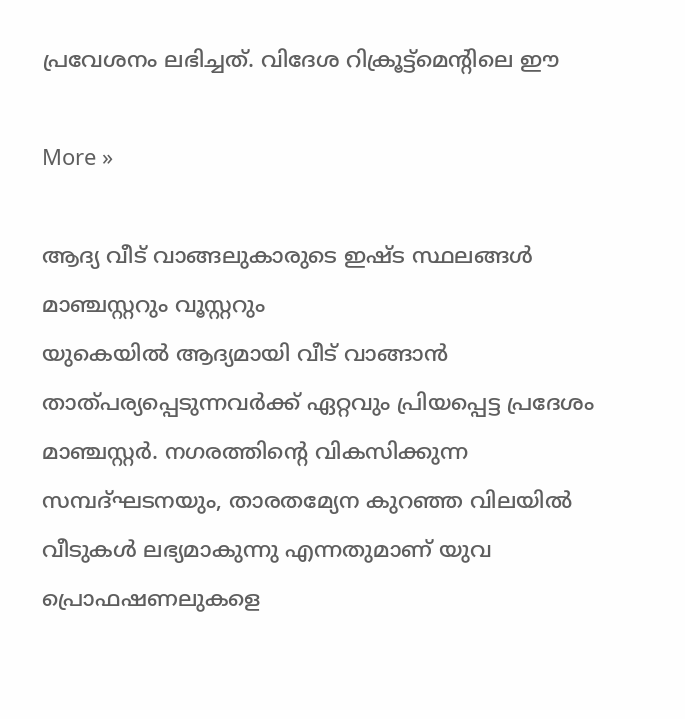പ്രവേശനം ലഭിച്ചത്. വിദേശ റിക്രൂട്ട്മെന്റിലെ ഈ

More »

ആദ്യ വീട് വാങ്ങലുകാരുടെ ഇഷ്ട സ്ഥലങ്ങള്‍ മാഞ്ചസ്റ്ററും വൂസ്റ്ററും
യുകെയില്‍ ആദ്യമായി വീട് വാങ്ങാന്‍ താത്പര്യപ്പെടുന്നവര്‍ക്ക് ഏറ്റവും പ്രിയപ്പെട്ട പ്രദേശം മാഞ്ചസ്റ്റര്‍. നഗരത്തിന്റെ വികസിക്കുന്ന സമ്പദ്ഘടനയും, താരതമ്യേന കുറഞ്ഞ വിലയില്‍ വീടുകള്‍ ലഭ്യമാകുന്നു എന്നതുമാണ് യുവ പ്രൊഫഷണലുകളെ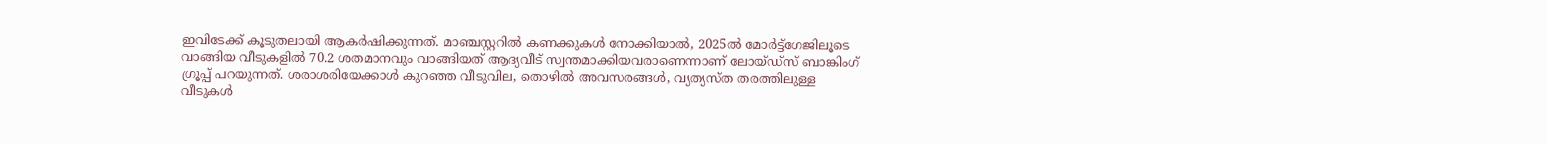ഇവിടേക്ക് കൂടുതലായി ആകര്‍ഷിക്കുന്നത്. മാഞ്ചസ്റ്ററില്‍ കണക്കുകള്‍ നോക്കിയാല്‍, 2025ല്‍ മോര്‍ട്ട്‌ഗേജിലൂടെ വാങ്ങിയ വീടുകളില്‍ 70.2 ശതമാനവും വാങ്ങിയത് ആദ്യവീട് സ്വന്തമാക്കിയവരാണെന്നാണ് ലോയ്ഡ്‌സ് ബാങ്കിംഗ് ഗ്രൂപ്പ് പറയുന്നത്. ശരാശരിയേക്കാള്‍ കുറഞ്ഞ വീടുവില, തൊഴില്‍ അവസരങ്ങള്‍, വ്യത്യസ്ത തരത്തിലുള്ള വീടുകള്‍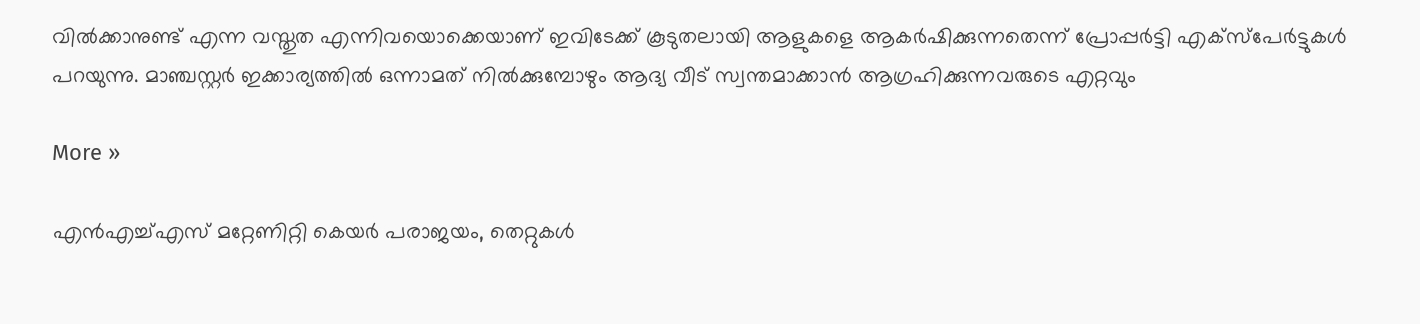വില്‍ക്കാനുണ്ട് എന്ന വസ്തുത എന്നിവയൊക്കെയാണ് ഇവിടേക്ക് കൂടുതലായി ആളുകളെ ആകര്‍ഷിക്കുന്നതെന്ന് പ്രോപ്പര്‍ട്ടി എക്‌സ്‌പേര്‍ട്ടുകള്‍ പറയുന്നു. മാഞ്ചസ്റ്റര്‍ ഇക്കാര്യത്തില്‍ ഒന്നാമത് നില്‍ക്കുമ്പോഴും ആദ്യ വീട് സ്വന്തമാക്കാന്‍ ആഗ്രഹിക്കുന്നവരുടെ എറ്റവും

More »

എന്‍എച്ച്എസ് മറ്റേണിറ്റി കെയര്‍ പരാജയം, തെറ്റുകള്‍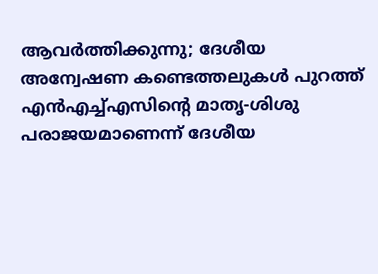ആവര്‍ത്തിക്കുന്നു; ദേശീയ അന്വേഷണ കണ്ടെത്തലുകള്‍ പുറത്ത്
എന്‍എച്ച്എസിന്റെ മാതൃ-ശിശു പരാജയമാണെന്ന് ദേശീയ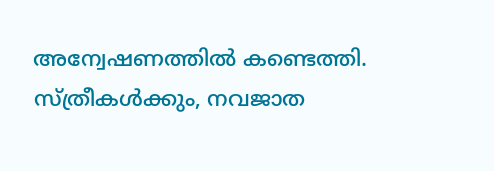അന്വേഷണത്തില്‍ കണ്ടെത്തി. സ്ത്രീകള്‍ക്കും, നവജാത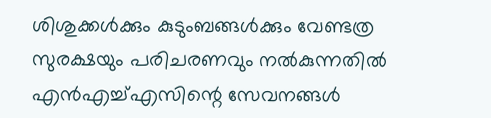ശിശുക്കള്‍ക്കും കുടുംബങ്ങള്‍ക്കും വേണ്ടത്ര സുരക്ഷയും പരിചരണവും നല്‍കുന്നതില്‍ എന്‍എച്ച്എസിന്റെ സേവനങ്ങള്‍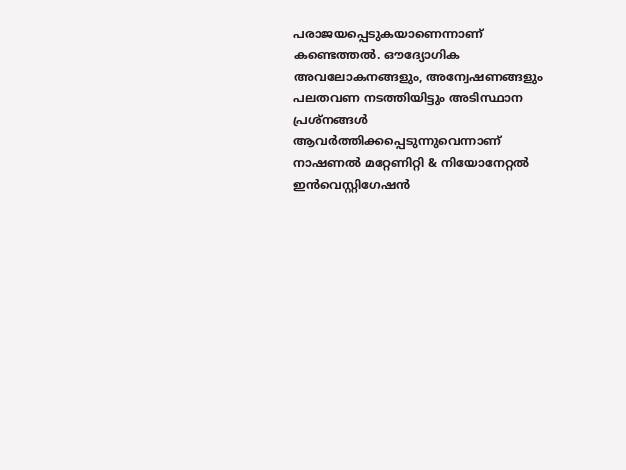പരാജയപ്പെടുകയാണെന്നാണ് കണ്ടെത്തല്‍. ഔദ്യോഗിക അവലോകനങ്ങളും, അന്വേഷണങ്ങളും പലതവണ നടത്തിയിട്ടും അടിസ്ഥാന പ്രശ്‌നങ്ങള്‍ ആവര്‍ത്തിക്കപ്പെടുന്നുവെന്നാണ് നാഷണല്‍ മറ്റേണിറ്റി & നിയോനേറ്റല്‍ ഇന്‍വെസ്റ്റിഗേഷന്‍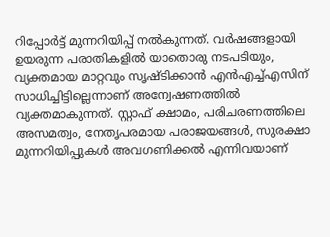റിപ്പോര്‍ട്ട് മുന്നറിയിപ്പ് നല്‍കുന്നത്. വര്‍ഷങ്ങളായി ഉയരുന്ന പരാതികളില്‍ യാതൊരു നടപടിയും, വ്യക്തമായ മാറ്റവും സൃഷ്ടിക്കാന്‍ എന്‍എച്ച്എസിന് സാധിച്ചിട്ടില്ലെന്നാണ് അന്വേഷണത്തില്‍ വ്യക്തമാകുന്നത്. സ്റ്റാഫ് ക്ഷാമം, പരിചരണത്തിലെ അസമത്വം, നേതൃപരമായ പരാജയങ്ങള്‍, സുരക്ഷാ മുന്നറിയിപ്പുകള്‍ അവഗണിക്കല്‍ എന്നിവയാണ്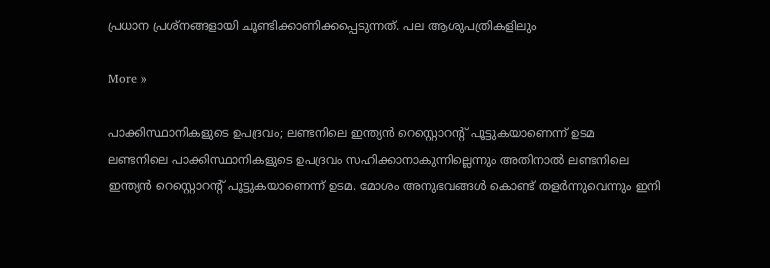പ്രധാന പ്രശ്‌നങ്ങളായി ചൂണ്ടിക്കാണിക്കപ്പെടുന്നത്. പല ആശുപത്രികളിലും

More »

പാക്കിസ്ഥാനികളുടെ ഉപദ്രവം; ലണ്ടനിലെ ഇന്ത്യന്‍ റെസ്റ്റൊറന്റ് പൂട്ടുകയാണെന്ന് ഉടമ
ലണ്ടനിലെ പാക്കിസ്ഥാനികളുടെ ഉപദ്രവം സഹിക്കാനാകുന്നില്ലെന്നും അതിനാല്‍ ലണ്ടനിലെ ഇന്ത്യന്‍ റെസ്റ്റൊറന്റ് പൂട്ടുകയാണെന്ന് ഉടമ. മോശം അനുഭവങ്ങള്‍ കൊണ്ട് തളര്‍ന്നുവെന്നും ഇനി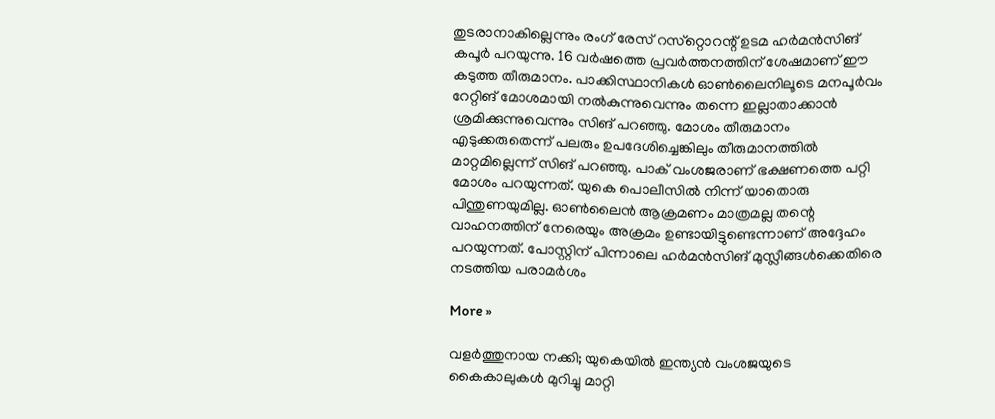തുടരാനാകില്ലെന്നും രംഗ് രേസ് റസ്‌റ്റൊറന്റ് ഉടമ ഹര്‍മന്‍സിങ് കപൂര്‍ പറയുന്നു. 16 വര്‍ഷത്തെ പ്രവര്‍ത്തനത്തിന് ശേഷമാണ് ഈ കടുത്ത തീരുമാനം. പാക്കിസ്ഥാനികള്‍ ഓണ്‍ലൈനിലൂടെ മനപൂര്‍വം റേറ്റിങ് മോശമായി നല്‍കുന്നുവെന്നും തന്നെ ഇല്ലാതാക്കാന്‍ ശ്രമിക്കുന്നുവെന്നും സിങ് പറഞ്ഞു. മോശം തീരുമാനം എടുക്കരുതെന്ന് പലരും ഉപദേശിച്ചെങ്കിലും തീരുമാനത്തില്‍ മാറ്റമില്ലെന്ന് സിങ് പറഞ്ഞു. പാക് വംശജരാണ് ഭക്ഷണത്തെ പറ്റി മോശം പറയുന്നത്. യുകെ പൊലീസില്‍ നിന്ന് യാതൊരു പിന്തുണയുമില്ല. ഓണ്‍ലൈന്‍ ആക്രമണം മാത്രമല്ല തന്റെ വാഹനത്തിന് നേരെയും അക്രമം ഉണ്ടായിട്ടുണ്ടെന്നാണ് അദ്ദേഹം പറയുന്നത്. പോസ്റ്റിന് പിന്നാലെ ഹര്‍മന്‍സിങ് മുസ്ലീങ്ങള്‍ക്കെതിരെ നടത്തിയ പരാമര്‍ശം

More »

വളര്‍ത്തുനായ നക്കി; യുകെയില്‍ ഇന്ത്യന്‍ വംശജയുടെ കൈകാലുകള്‍ മുറിച്ചു മാറ്റി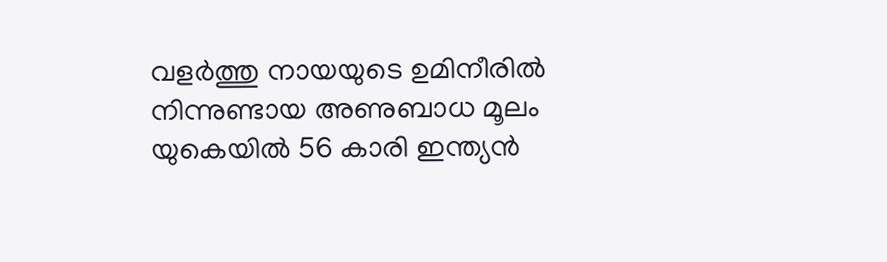വളര്‍ത്തു നായയുടെ ഉമിനീരില്‍ നിന്നുണ്ടായ അണുബാധ മൂലം യുകെയില്‍ 56 കാരി ഇന്ത്യന്‍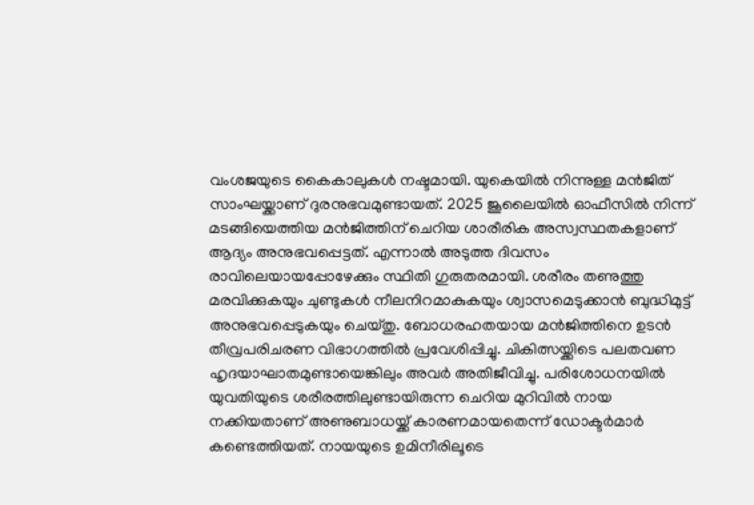വംശജയുടെ കൈകാലുകള്‍ നഷ്ടമായി. യുകെയില്‍ നിന്നുള്ള മന്‍ജിത് സാംഘയ്ക്കാണ് ദുരനുഭവമുണ്ടായത്. 2025 ജൂലൈയില്‍ ഓഫീസില്‍ നിന്ന് മടങ്ങിയെത്തിയ മന്‍ജിത്തിന് ചെറിയ ശാരീരിക അസ്വസ്ഥതകളാണ് ആദ്യം അനുഭവപ്പെട്ടത്. എന്നാല്‍ അടുത്ത ദിവസം രാവിലെയായപ്പോഴേക്കും സ്ഥിതി ഗുരുതരമായി. ശരീരം തണുത്തു മരവിക്കുകയും ചുണ്ടുകള്‍ നീലനിറമാകുകയും ശ്വാസമെടുക്കാന്‍ ബുദ്ധിമുട്ട് അനുഭവപ്പെടുകയും ചെയ്തു. ബോധരഹതയായ മന്‍ജിത്തിനെ ഉടന്‍ തീവ്രപരിചരണ വിഭാഗത്തില്‍ പ്രവേശിപ്പിച്ചു. ചികിത്സയ്ക്കിടെ പലതവണ ഹൃദയാഘാതമുണ്ടായെങ്കിലും അവര്‍ അതിജീവിച്ചു. പരിശോധനയില്‍ യുവതിയുടെ ശരീരത്തിലുണ്ടായിരുന്ന ചെറിയ മുറിവില്‍ നായ നക്കിയതാണ് അണുബാധയ്ക്ക് കാരണമായതെന്ന് ഡോക്ടര്‍മാര്‍ കണ്ടെത്തിയത്. നായയുടെ ഉമിനീരിലൂടെ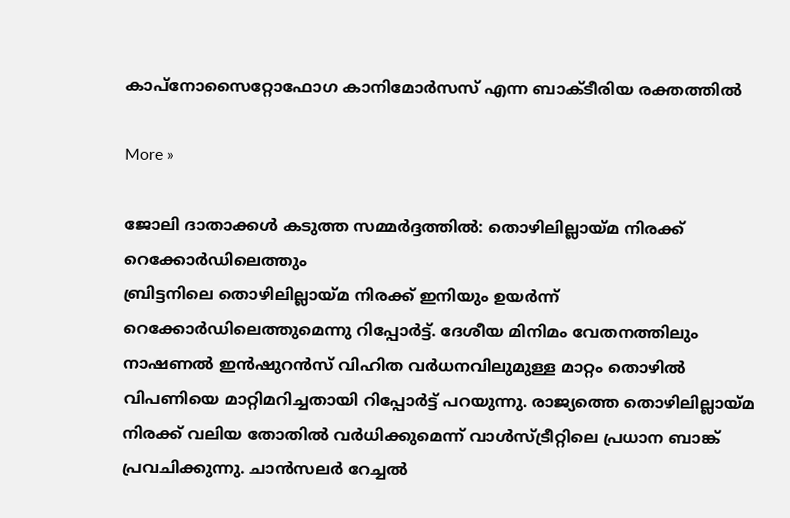കാപ്‌നോസൈറ്റോഫോഗ കാനിമോര്‍സസ് എന്ന ബാക്ടീരിയ രക്തത്തില്‍

More »

ജോലി ദാതാക്കള്‍ കടുത്ത സമ്മര്‍ദ്ദത്തില്‍: തൊഴിലില്ലായ്മ നിരക്ക് റെക്കോര്‍ഡിലെത്തും
ബ്രിട്ടനിലെ തൊഴിലില്ലായ്മ നിരക്ക് ഇനിയും ഉയര്‍ന്ന് റെക്കോര്‍ഡിലെത്തുമെന്നു റിപ്പോര്‍ട്ട്. ദേശീയ മിനിമം വേതനത്തിലും നാഷണല്‍ ഇന്‍ഷുറന്‍സ് വിഹിത വര്‍ധനവിലുമുള്ള മാറ്റം തൊഴില്‍ വിപണിയെ മാറ്റിമറിച്ചതായി റിപ്പോര്‍ട്ട് പറയുന്നു. രാജ്യത്തെ തൊഴിലില്ലായ്മ നിരക്ക് വലിയ തോതില്‍ വര്‍ധിക്കുമെന്ന് വാള്‍സ്ട്രീറ്റിലെ പ്രധാന ബാങ്ക് പ്രവചിക്കുന്നു. ചാന്‍സലര്‍ റേച്ചല്‍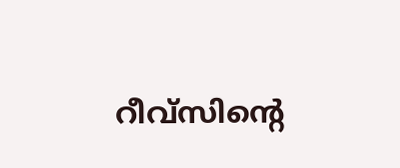റീവ്‌സിന്റെ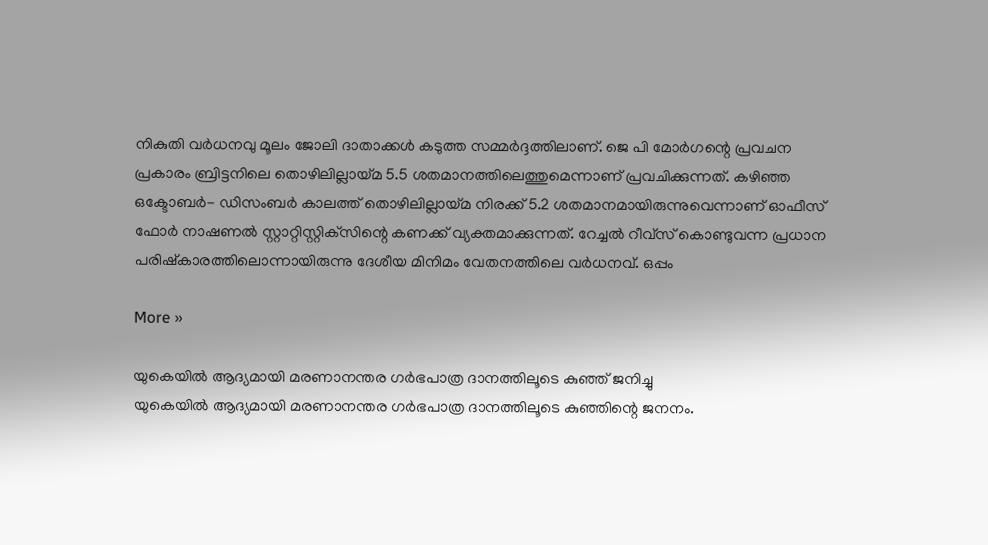നികുതി വര്‍ധനവു മൂലം ജോലി ദാതാക്കള്‍ കടുത്ത സമ്മര്‍ദ്ദത്തിലാണ്. ജെ പി മോര്‍ഗന്റെ പ്രവചന പ്രകാരം ബ്രിട്ടനിലെ തൊഴിലില്ലായ്മ 5.5 ശതമാനത്തിലെത്തുമെന്നാണ് പ്രവചിക്കുന്നത്. കഴിഞ്ഞ ഒക്ടോബര്‍- ഡിസംബര്‍ കാലത്ത് തൊഴിലില്ലായ്മ നിരക്ക് 5.2 ശതമാനമായിരുന്നുവെന്നാണ് ഓഫീസ് ഫോര്‍ നാഷണല്‍ സ്റ്റാറ്റിസ്റ്റിക്‌സിന്റെ കണക്ക് വ്യക്തമാക്കുന്നത്. റേച്ചല്‍ റീവ്‌സ് കൊണ്ടുവന്ന പ്രധാന പരിഷ്‌കാരത്തിലൊന്നായിരുന്നു ദേശീയ മിനിമം വേതനത്തിലെ വര്‍ധനവ്. ഒപ്പം

More »

യുകെയില്‍ ആദ്യമായി മരണാനന്തര ഗര്‍ഭപാത്ര ദാനത്തിലൂടെ കുഞ്ഞ് ജനിച്ചു
യുകെയില്‍ ആദ്യമായി മരണാനന്തര ഗര്‍ഭപാത്ര ദാനത്തിലൂടെ കുഞ്ഞിന്റെ ജനനം.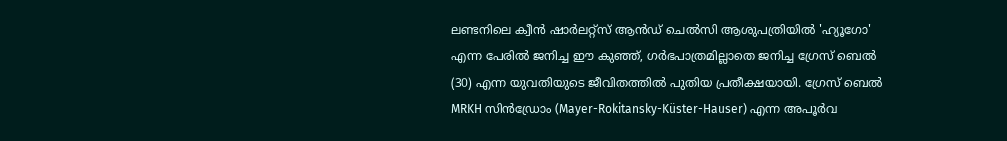ലണ്ടനിലെ ക്വീന്‍ ഷാര്‍ലറ്റ്‌സ് ആന്‍ഡ് ചെല്‍സി ആശുപത്രിയില്‍ 'ഹ്യൂഗോ' എന്ന പേരില്‍ ജനിച്ച ഈ കുഞ്ഞ്, ഗര്‍ഭപാത്രമില്ലാതെ ജനിച്ച ഗ്രേസ് ബെല്‍ (30) എന്ന യുവതിയുടെ ജീവിതത്തില്‍ പുതിയ പ്രതീക്ഷയായി. ഗ്രേസ് ബെല്‍ MRKH സിന്‍ഡ്രോം (Mayer-Rokitansky-Küster-Hauser) എന്ന അപൂര്‍വ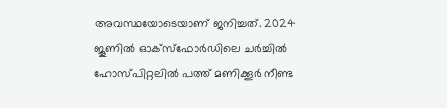അവസ്ഥയോടെയാണ് ജനിച്ചത്. 2024 ജൂണില്‍ ഓക്‌സ്‌ഫോര്‍ഡിലെ ചര്‍ച്ചില്‍ ഹോസ്പിറ്റലില്‍ പത്ത് മണിക്കൂര്‍ നീണ്ട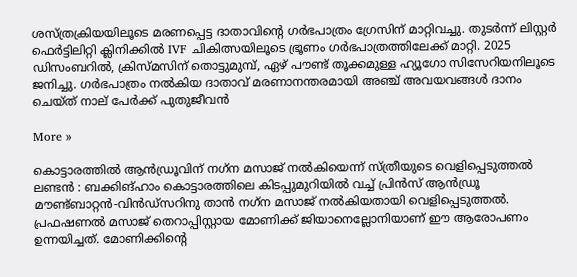ശസ്ത്രക്രിയയിലൂടെ മരണപ്പെട്ട ദാതാവിന്റെ ഗര്‍ഭപാത്രം ഗ്രേസിന് മാറ്റിവച്ചു. തുടര്‍ന്ന് ലിസ്റ്റര്‍ ഫെര്‍ട്ടിലിറ്റി ക്ലിനിക്കില്‍ IVF ചികിത്സയിലൂടെ ഭ്രൂണം ഗര്‍ഭപാത്രത്തിലേക്ക് മാറ്റി. 2025 ഡിസംബറില്‍, ക്രിസ്മസിന് തൊട്ടുമുമ്പ്, ഏഴ് പൗണ്ട് തൂക്കമുള്ള ഹ്യൂഗോ സിസേറിയനിലൂടെ ജനിച്ചു. ഗര്‍ഭപാത്രം നല്‍കിയ ദാതാവ് മരണാനന്തരമായി അഞ്ച് അവയവങ്ങള്‍ ദാനം ചെയ്ത് നാല് പേര്‍ക്ക് പുതുജീവന്‍

More »

കൊട്ടാരത്തില്‍ ആന്‍ഡ്രൂവിന് നഗ്‌ന മസാജ് നല്‍കിയെന്ന് സ്ത്രീയുടെ വെളിപ്പെടുത്തല്‍
ലണ്ടന്‍ : ബക്കിങ്ഹാം കൊട്ടാരത്തിലെ കിടപ്പുമുറിയില്‍ വച്ച് പ്രിന്‍സ് ആന്‍ഡ്രൂ മൗണ്ട്ബാറ്റന്‍-വിന്‍ഡ്സറിനു താന്‍ നഗ്‌ന മസാജ് നല്‍കിയതായി വെളിപ്പെടുത്തല്‍. പ്രഫഷണല്‍ മസാജ് തെറാപ്പിസ്റ്റായ മോണിക്ക് ജിയാനെല്ലോനിയാണ് ഈ ആരോപണം ഉന്നയിച്ചത്. മോണിക്കിന്റെ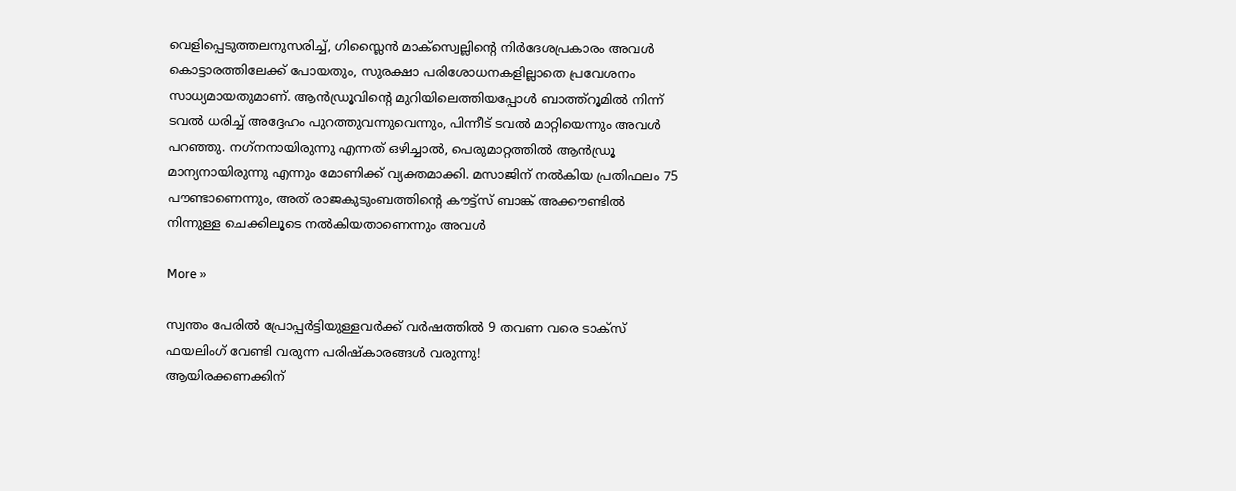വെളിപ്പെടുത്തലനുസരിച്ച്, ഗിസ്ലൈന്‍ മാക്സ്വെല്ലിന്റെ നിര്‍ദേശപ്രകാരം അവള്‍ കൊട്ടാരത്തിലേക്ക് പോയതും, സുരക്ഷാ പരിശോധനകളില്ലാതെ പ്രവേശനം സാധ്യമായതുമാണ്. ആന്‍ഡ്രൂവിന്റെ മുറിയിലെത്തിയപ്പോള്‍ ബാത്ത്‌റൂമില്‍ നിന്ന് ടവല്‍ ധരിച്ച് അദ്ദേഹം പുറത്തുവന്നുവെന്നും, പിന്നീട് ടവല്‍ മാറ്റിയെന്നും അവള്‍ പറഞ്ഞു. നഗ്‌നനായിരുന്നു എന്നത് ഒഴിച്ചാല്‍, പെരുമാറ്റത്തില്‍ ആന്‍ഡ്രൂ മാന്യനായിരുന്നു എന്നും മോണിക്ക് വ്യക്തമാക്കി. മസാജിന് നല്‍കിയ പ്രതിഫലം 75 പൗണ്ടാണെന്നും, അത് രാജകുടുംബത്തിന്റെ കൗട്ട്‌സ് ബാങ്ക് അക്കൗണ്ടില്‍ നിന്നുള്ള ചെക്കിലൂടെ നല്‍കിയതാണെന്നും അവള്‍

More »

സ്വന്തം പേരില്‍ പ്രോപ്പര്‍ട്ടിയുള്ളവര്‍ക്ക് വര്‍ഷത്തില്‍ 9 തവണ വരെ ടാക്‌സ് ഫയലിംഗ് വേണ്ടി വരുന്ന പരിഷ്‌കാരങ്ങള്‍ വരുന്നു!
ആയിരക്കണക്കിന്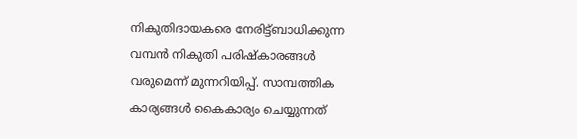നികുതിദായകരെ നേരിട്ട്ബാധിക്കുന്ന വമ്പന്‍ നികുതി പരിഷ്‌കാരങ്ങള്‍ വരുമെന്ന് മുന്നറിയിപ്പ്. സാമ്പത്തിക കാര്യങ്ങള്‍ കൈകാര്യം ചെയ്യുന്നത്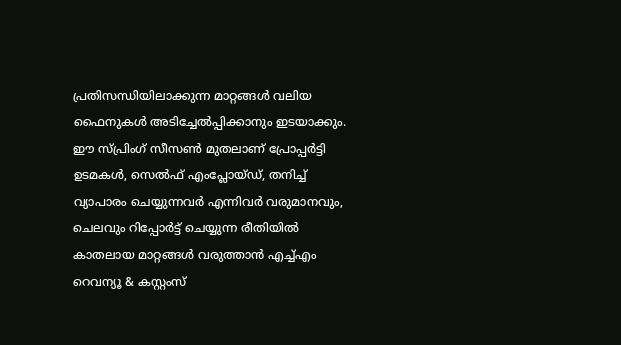പ്രതിസന്ധിയിലാക്കുന്ന മാറ്റങ്ങള്‍ വലിയ ഫൈനുകള്‍ അടിച്ചേല്‍പ്പിക്കാനും ഇടയാക്കും. ഈ സ്പ്രിംഗ് സീസണ്‍ മുതലാണ് പ്രോപ്പര്‍ട്ടി ഉടമകള്‍, സെല്‍ഫ് എംപ്ലോയ്ഡ്, തനിച്ച് വ്യാപാരം ചെയ്യുന്നവര്‍ എന്നിവര്‍ വരുമാനവും, ചെലവും റിപ്പോര്‍ട്ട് ചെയ്യുന്ന രീതിയില്‍ കാതലായ മാറ്റങ്ങള്‍ വരുത്താന്‍ എച്ച്എം റെവന്യൂ & കസ്റ്റംസ്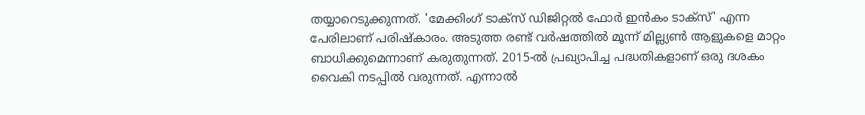തയ്യാറെടുക്കുന്നത്. 'മേക്കിംഗ് ടാക്‌സ് ഡിജിറ്റല്‍ ഫോര്‍ ഇന്‍കം ടാക്‌സ്' എന്ന പേരിലാണ് പരിഷ്‌കാരം. അടുത്ത രണ്ട് വര്‍ഷത്തില്‍ മൂന്ന് മില്ല്യണ്‍ ആളുകളെ മാറ്റം ബാധിക്കുമെന്നാണ് കരുതുന്നത്. 2015-ല്‍ പ്രഖ്യാപിച്ച പദ്ധതികളാണ് ഒരു ദശകം വൈകി നടപ്പില്‍ വരുന്നത്. എന്നാല്‍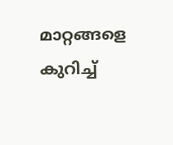മാറ്റങ്ങളെ കുറിച്ച്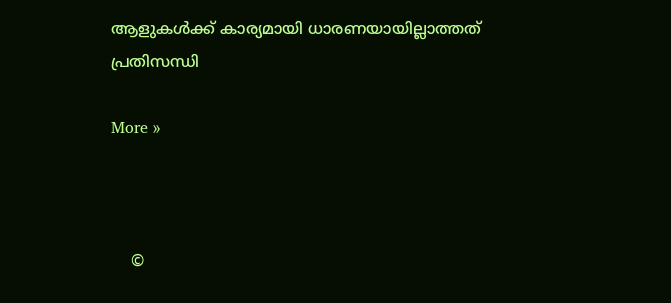ആളുകള്‍ക്ക് കാര്യമായി ധാരണയായില്ലാത്തത് പ്രതിസന്ധി

More »



    ©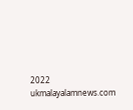2022 ukmalayalamnews.com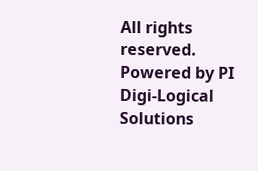All rights reserved. Powered by PI Digi-Logical Solutions